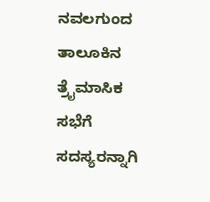ನವಲಗುಂದ ತಾಲೂಕಿನ ತ್ರೈಮಾಸಿಕ ಸಭೆಗೆ ಸದಸ್ಯರನ್ನಾಗಿ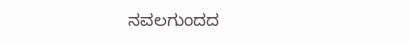ನವಲಗುಂದದ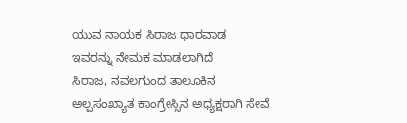ಯುವ ನಾಯಕ ಸಿರಾಜ ಧಾರವಾಡ ಇವರನ್ನು ನೇಮಕ ಮಾಡಲಾಗಿದೆ
ಸಿರಾಜ, ನವಲಗುಂದ ತಾಲೂಕಿನ ಅಲ್ಪಸಂಖ್ಯಾತ ಕಾಂಗ್ರೇಸ್ಸಿನ ಅಧ್ಯಕ್ಷರಾಗಿ ಸೇವೆ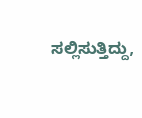ಸಲ್ಲಿಸುತ್ತಿದ್ದು,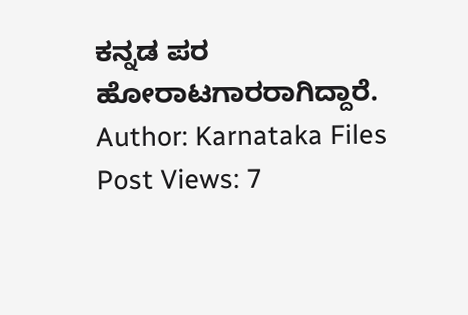ಕನ್ನಡ ಪರ ಹೋರಾಟಗಾರರಾಗಿದ್ದಾರೆ.
Author: Karnataka Files
Post Views: 7